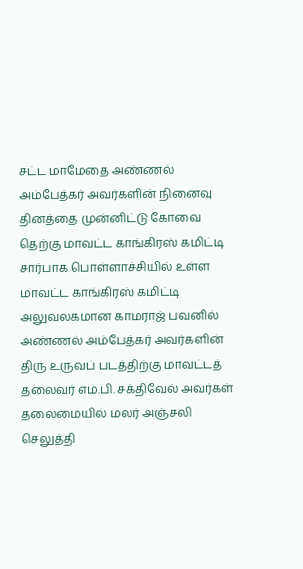சட்ட மாமேதை அண்ணல் அம்பேத்கர் அவர்களின் நினைவு தினத்தை முன்னிட்டு கோவை தெற்கு மாவட்ட காங்கிரஸ் கமிட்டி சார்பாக பொள்ளாச்சியில் உள்ள மாவட்ட காங்கிரஸ் கமிட்டி அலுவலகமான காமராஜ் பவனில் அண்ணல் அம்பேத்கர் அவர்களின் திரு உருவப் படத்திற்கு மாவட்டத் தலைவர் எம்.பி. சக்திவேல் அவர்கள் தலைமையில் மலர் அஞ்சலி செலுத்தி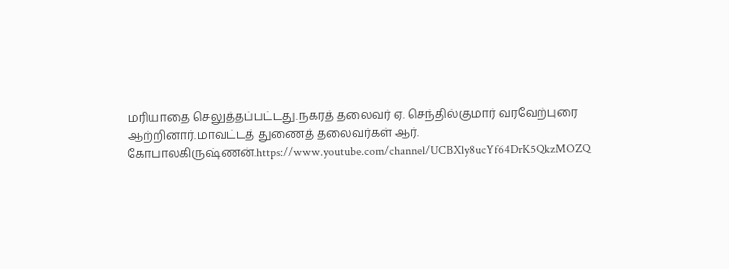மரியாதை செலுத்தப்பட்டது.நகரத் தலைவர் ஏ. செந்தில்குமார் வரவேற்புரை ஆற்றினார்.மாவட்டத் துணைத் தலைவர்கள் ஆர். கோபாலகிருஷ்ணன்.https://www.youtube.com/channel/UCBXly8ucYf64DrK5QkzMOZQ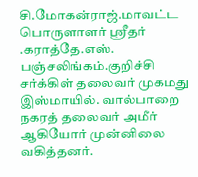சி.மோகன்ராஜ்.மாவட்ட பொருளாளர் ஸ்ரீதர் .கராத்தே.எஸ். பஞ்சலிங்கம்.குறிச்சி சர்க்கிள் தலைவர் முகமது இஸ்மாயில். வால்பாறை நகரத் தலைவர் அமீர் ஆகியோர் முன்னிலை வகித்தனர்.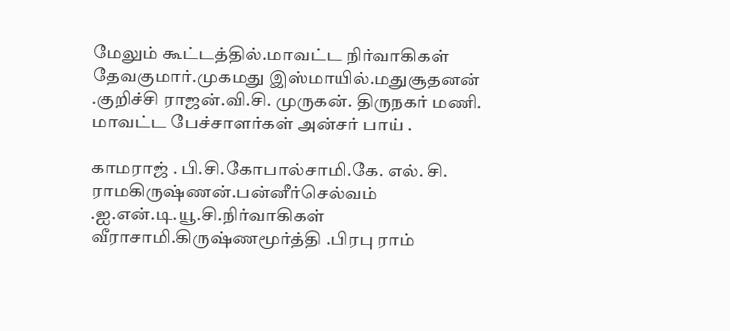மேலும் கூட்டத்தில்.மாவட்ட நிர்வாகிகள் தேவகுமார்.முகமது இஸ்மாயில்.மதுசூதனன் .குறிச்சி ராஜன்.வி.சி. முருகன். திருநகர் மணி. மாவட்ட பேச்சாளர்கள் அன்சர் பாய் .

காமராஜ் . பி.சி.கோபால்சாமி.கே. எல். சி. ராமகிருஷ்ணன்.பன்னீர்செல்வம் .ஐ.என்.டி.யூ.சி.நிர்வாகிகள் வீராசாமி.கிருஷ்ணமூர்த்தி .பிரபு ராம்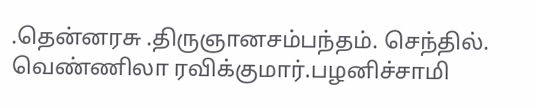.தென்னரசு .திருஞானசம்பந்தம். செந்தில். வெண்ணிலா ரவிக்குமார்.பழனிச்சாமி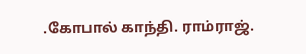.கோபால் காந்தி. ராம்ராஜ்.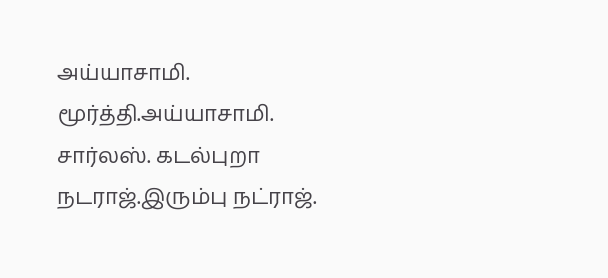அய்யாசாமி. மூர்த்தி.அய்யாசாமி. சார்லஸ். கடல்புறா நடராஜ்.இரும்பு நட்ராஜ்.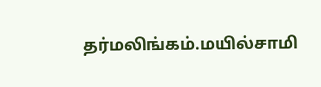தர்மலிங்கம்.மயில்சாமி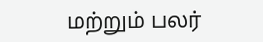மற்றும் பலர்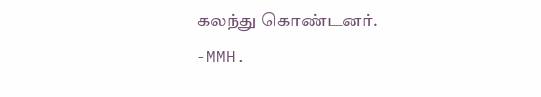கலந்து கொண்டனர்.
-MMH.